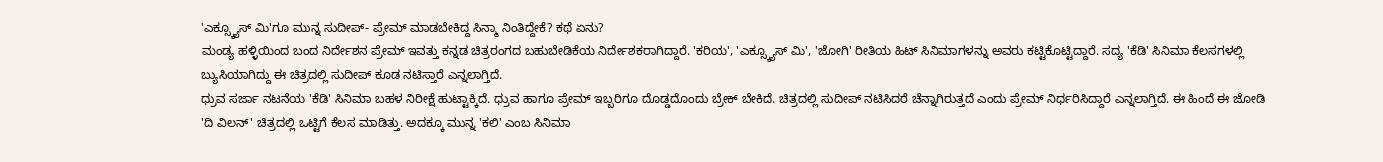'ಎಕ್ಸ್ಕ್ಯೂಸ್ ಮಿ'ಗೂ ಮುನ್ನ ಸುದೀಪ್- ಪ್ರೇಮ್ ಮಾಡಬೇಕಿದ್ದ ಸಿನ್ಮಾ ನಿಂತಿದ್ದೇಕೆ? ಕಥೆ ಏನು?
ಮಂಡ್ಯ ಹಳ್ಳಿಯಿಂದ ಬಂದ ನಿರ್ದೇಶನ ಪ್ರೇಮ್ ಇವತ್ತು ಕನ್ನಡ ಚಿತ್ರರಂಗದ ಬಹುಬೇಡಿಕೆಯ ನಿರ್ದೇಶಕರಾಗಿದ್ದಾರೆ. 'ಕರಿಯ', 'ಎಕ್ಸ್ಕ್ಯೂಸ್ ಮಿ', 'ಜೋಗಿ' ರೀತಿಯ ಹಿಟ್ ಸಿನಿಮಾಗಳನ್ನು ಅವರು ಕಟ್ಟಿಕೊಟ್ಟಿದ್ದಾರೆ. ಸದ್ಯ 'ಕೆಡಿ' ಸಿನಿಮಾ ಕೆಲಸಗಳಲ್ಲಿ ಬ್ಯುಸಿಯಾಗಿದ್ದು ಈ ಚಿತ್ರದಲ್ಲಿ ಸುದೀಪ್ ಕೂಡ ನಟಿಸ್ತಾರೆ ಎನ್ನಲಾಗ್ತಿದೆ.
ಧ್ರುವ ಸರ್ಜಾ ನಟನೆಯ 'ಕೆಡಿ' ಸಿನಿಮಾ ಬಹಳ ನಿರೀಕ್ಷೆ ಹುಟ್ಟಾಕ್ಕಿದೆ. ಧ್ರುವ ಹಾಗೂ ಪ್ರೇಮ್ ಇಬ್ಬರಿಗೂ ದೊಡ್ಡದೊಂದು ಬ್ರೇಕ್ ಬೇಕಿದೆ. ಚಿತ್ರದಲ್ಲಿ ಸುದೀಪ್ ನಟಿಸಿದರೆ ಚೆನ್ನಾಗಿರುತ್ತದೆ ಎಂದು ಪ್ರೇಮ್ ನಿರ್ಧರಿಸಿದ್ದಾರೆ ಎನ್ನಲಾಗ್ತಿದೆ. ಈ ಹಿಂದೆ ಈ ಜೋಡಿ 'ದಿ ವಿಲನ್' ಚಿತ್ರದಲ್ಲಿ ಒಟ್ಟಿಗೆ ಕೆಲಸ ಮಾಡಿತ್ತು. ಅದಕ್ಕೂ ಮುನ್ನ 'ಕಲಿ' ಎಂಬ ಸಿನಿಮಾ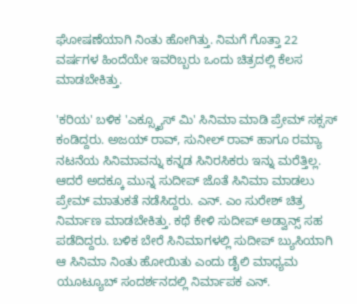ಘೋಷಣೆಯಾಗಿ ನಿಂತು ಹೋಗಿತ್ತು. ನಿಮಗೆ ಗೊತ್ತಾ 22 ವರ್ಷಗಳ ಹಿಂದೆಯೇ ಇವರಿಬ್ಬರು ಒಂದು ಚಿತ್ರದಲ್ಲಿ ಕೆಲಸ ಮಾಡಬೇಕಿತ್ತು.

'ಕರಿಯ' ಬಳಿಕ 'ಎಕ್ಸ್ಕ್ಯೂಸ್ ಮಿ' ಸಿನಿಮಾ ಮಾಡಿ ಪ್ರೇಮ್ ಸಕ್ಸಸ್ ಕಂಡಿದ್ದರು. ಅಜಯ್ ರಾವ್, ಸುನೀಲ್ ರಾವ್ ಹಾಗೂ ರಮ್ಯಾ ನಟನೆಯ ಸಿನಿಮಾವನ್ನು ಕನ್ನಡ ಸಿನಿರಸಿಕರು ಇನ್ನು ಮರೆತ್ತಿಲ್ಲ. ಆದರೆ ಅದಕ್ಕೂ ಮುನ್ನ ಸುದೀಪ್ ಜೊತೆ ಸಿನಿಮಾ ಮಾಡಲು ಪ್ರೇಮ್ ಮಾತುಕತೆ ನಡೆಸಿದ್ದರು. ಎನ್. ಎಂ ಸುರೇಶ್ ಚಿತ್ರ ನಿರ್ಮಾಣ ಮಾಡಬೇಕಿತ್ತು. ಕಥೆ ಕೇಳಿ ಸುದೀಪ್ ಅಡ್ವಾನ್ಸ್ ಸಹ ಪಡೆದಿದ್ದರು. ಬಳಿಕ ಬೇರೆ ಸಿನಿಮಾಗಳಲ್ಲಿ ಸುದೀಪ್ ಬ್ಯುಸಿಯಾಗಿ ಆ ಸಿನಿಮಾ ನಿಂತು ಹೋಯಿತು ಎಂದು ಡೈಲಿ ಮಾಧ್ಯಮ ಯೂಟ್ಯೂಬ್ ಸಂದರ್ಶನದಲ್ಲಿ ನಿರ್ಮಾಪಕ ಎನ್.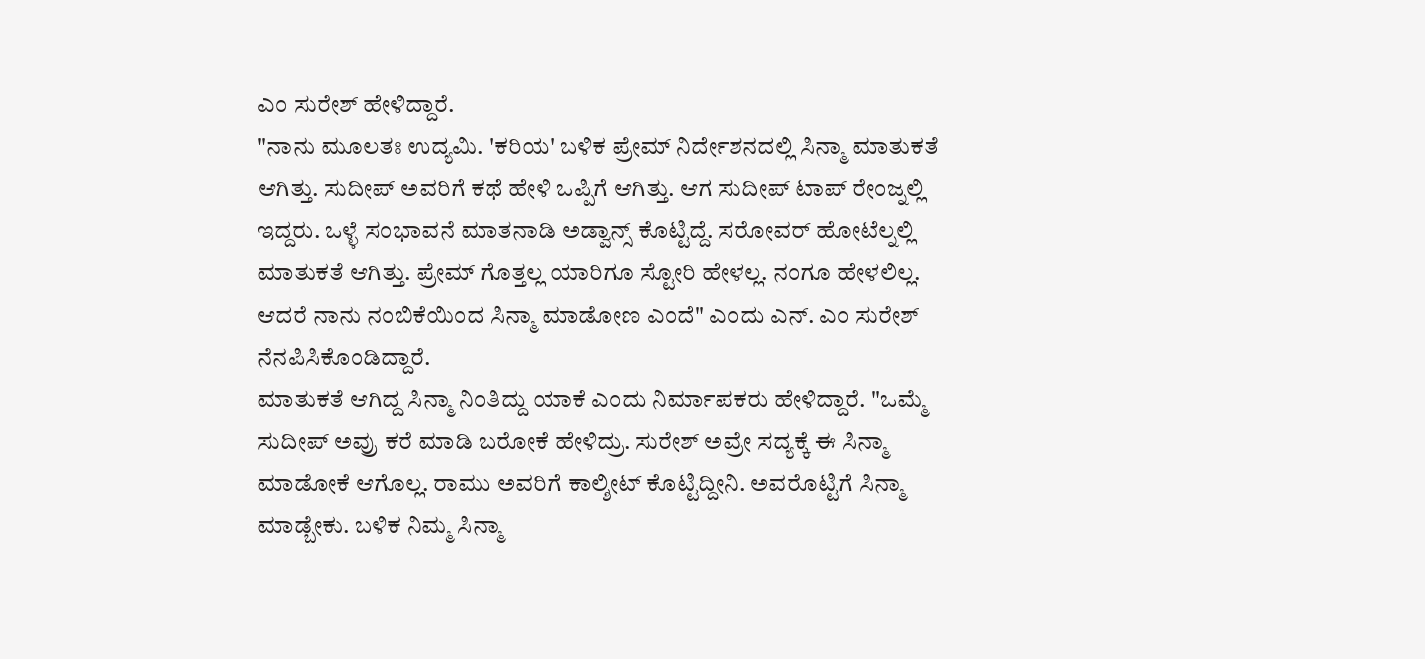ಎಂ ಸುರೇಶ್ ಹೇಳಿದ್ದಾರೆ.
"ನಾನು ಮೂಲತಃ ಉದ್ಯಮಿ. 'ಕರಿಯ' ಬಳಿಕ ಪ್ರೇಮ್ ನಿರ್ದೇಶನದಲ್ಲಿ ಸಿನ್ಮಾ ಮಾತುಕತೆ ಆಗಿತ್ತು. ಸುದೀಪ್ ಅವರಿಗೆ ಕಥೆ ಹೇಳಿ ಒಪ್ಪಿಗೆ ಆಗಿತ್ತು. ಆಗ ಸುದೀಪ್ ಟಾಪ್ ರೇಂಜ್ನಲ್ಲಿ ಇದ್ದರು. ಒಳ್ಳೆ ಸಂಭಾವನೆ ಮಾತನಾಡಿ ಅಡ್ವಾನ್ಸ್ ಕೊಟ್ಟಿದ್ದೆ. ಸರೋವರ್ ಹೋಟೆಲ್ನಲ್ಲಿ ಮಾತುಕತೆ ಆಗಿತ್ತು. ಪ್ರೇಮ್ ಗೊತ್ತಲ್ಲ ಯಾರಿಗೂ ಸ್ಟೋರಿ ಹೇಳಲ್ಲ. ನಂಗೂ ಹೇಳಲಿಲ್ಲ. ಆದರೆ ನಾನು ನಂಬಿಕೆಯಿಂದ ಸಿನ್ಮಾ ಮಾಡೋಣ ಎಂದೆ" ಎಂದು ಎನ್. ಎಂ ಸುರೇಶ್ ನೆನಪಿಸಿಕೊಂಡಿದ್ದಾರೆ.
ಮಾತುಕತೆ ಆಗಿದ್ದ ಸಿನ್ಮಾ ನಿಂತಿದ್ದು ಯಾಕೆ ಎಂದು ನಿರ್ಮಾಪಕರು ಹೇಳಿದ್ದಾರೆ. "ಒಮ್ಮೆ ಸುದೀಪ್ ಅವ್ರು ಕರೆ ಮಾಡಿ ಬರೋಕೆ ಹೇಳಿದ್ರು. ಸುರೇಶ್ ಅವ್ರೇ ಸದ್ಯಕ್ಕೆ ಈ ಸಿನ್ಮಾ ಮಾಡೋಕೆ ಆಗೊಲ್ಲ. ರಾಮು ಅವರಿಗೆ ಕಾಲ್ಶೀಟ್ ಕೊಟ್ಟಿದ್ದೀನಿ. ಅವರೊಟ್ಟಿಗೆ ಸಿನ್ಮಾ ಮಾಡ್ಬೇಕು. ಬಳಿಕ ನಿಮ್ಮ ಸಿನ್ಮಾ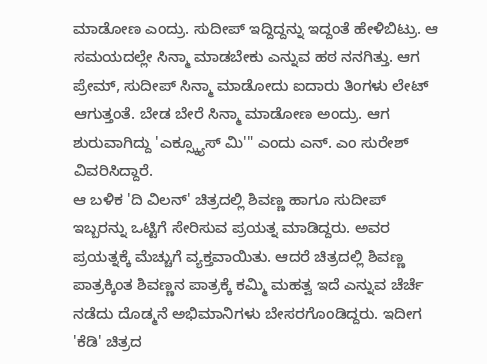ಮಾಡೋಣ ಎಂದ್ರು. ಸುದೀಪ್ ಇದ್ದಿದ್ದನ್ನು ಇದ್ದಂತೆ ಹೇಳಿಬಿಟ್ರು. ಆ ಸಮಯದಲ್ಲೇ ಸಿನ್ಮಾ ಮಾಡಬೇಕು ಎನ್ನುವ ಹಠ ನನಗಿತ್ತು. ಆಗ ಪ್ರೇಮ್, ಸುದೀಪ್ ಸಿನ್ಮಾ ಮಾಡೋದು ಐದಾರು ತಿಂಗಳು ಲೇಟ್ ಆಗುತ್ತಂತೆ. ಬೇಡ ಬೇರೆ ಸಿನ್ಮಾ ಮಾಡೋಣ ಅಂದ್ರು. ಆಗ ಶುರುವಾಗಿದ್ದು 'ಎಕ್ಸ್ಕ್ಯೂಸ್ ಮಿ'" ಎಂದು ಎನ್. ಎಂ ಸುರೇಶ್ ವಿವರಿಸಿದ್ದಾರೆ.
ಆ ಬಳಿಕ 'ದಿ ವಿಲನ್' ಚಿತ್ರದಲ್ಲಿ ಶಿವಣ್ಣ ಹಾಗೂ ಸುದೀಪ್ ಇಬ್ಬರನ್ನು ಒಟ್ಟಿಗೆ ಸೇರಿಸುವ ಪ್ರಯತ್ನ ಮಾಡಿದ್ದರು. ಅವರ ಪ್ರಯತ್ನಕ್ಕೆ ಮೆಚ್ಚುಗೆ ವ್ಯಕ್ತವಾಯಿತು. ಆದರೆ ಚಿತ್ರದಲ್ಲಿ ಶಿವಣ್ಣ ಪಾತ್ರಕ್ಕಿಂತ ಶಿವಣ್ಣನ ಪಾತ್ರಕ್ಕೆ ಕಮ್ಮಿ ಮಹತ್ವ ಇದೆ ಎನ್ನುವ ಚೆರ್ಚೆ ನಡೆದು ದೊಡ್ಮನೆ ಅಭಿಮಾನಿಗಳು ಬೇಸರಗೊಂಡಿದ್ದರು. ಇದೀಗ 'ಕೆಡಿ' ಚಿತ್ರದ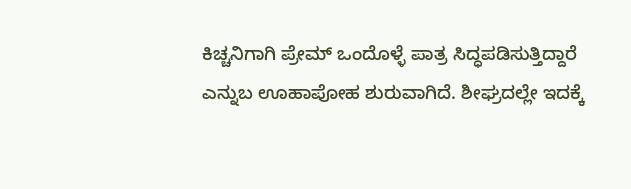ಕಿಚ್ಚನಿಗಾಗಿ ಪ್ರೇಮ್ ಒಂದೊಳ್ಳೆ ಪಾತ್ರ ಸಿದ್ಧಪಡಿಸುತ್ತಿದ್ದಾರೆ ಎನ್ನುಬ ಊಹಾಪೋಹ ಶುರುವಾಗಿದೆ. ಶೀಘ್ರದಲ್ಲೇ ಇದಕ್ಕೆ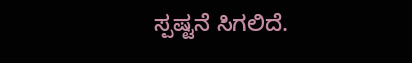ಸ್ಪಷ್ಟನೆ ಸಿಗಲಿದೆ.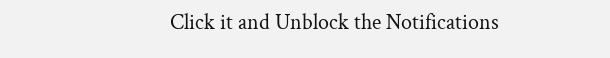Click it and Unblock the Notifications